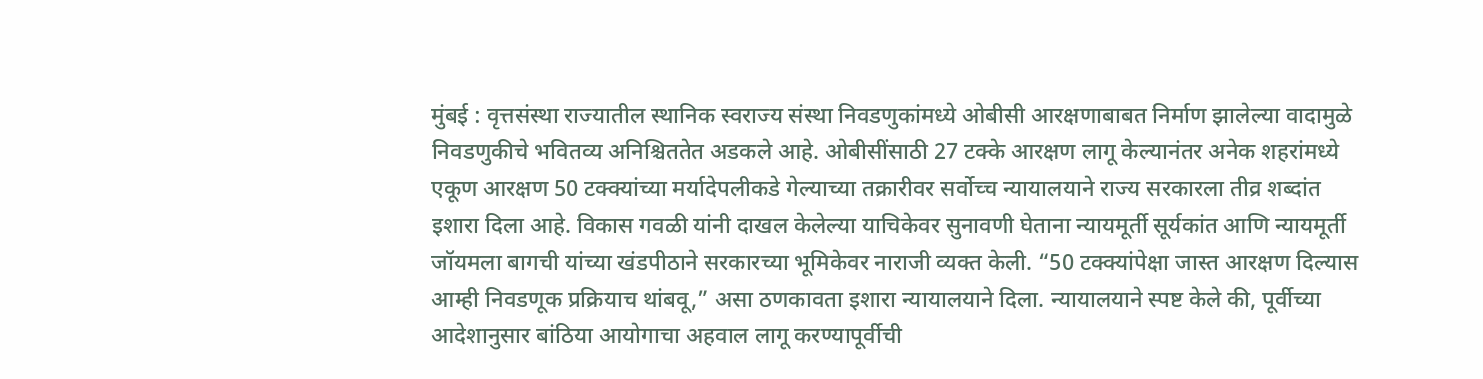मुंबई : वृत्तसंस्था राज्यातील स्थानिक स्वराज्य संस्था निवडणुकांमध्ये ओबीसी आरक्षणाबाबत निर्माण झालेल्या वादामुळे निवडणुकीचे भवितव्य अनिश्चिततेत अडकले आहे. ओबीसींसाठी 27 टक्के आरक्षण लागू केल्यानंतर अनेक शहरांमध्ये एकूण आरक्षण 50 टक्क्यांच्या मर्यादेपलीकडे गेल्याच्या तक्रारीवर सर्वोच्च न्यायालयाने राज्य सरकारला तीव्र शब्दांत इशारा दिला आहे. विकास गवळी यांनी दाखल केलेल्या याचिकेवर सुनावणी घेताना न्यायमूर्ती सूर्यकांत आणि न्यायमूर्ती जॉयमला बागची यांच्या खंडपीठाने सरकारच्या भूमिकेवर नाराजी व्यक्त केली. “50 टक्क्यांपेक्षा जास्त आरक्षण दिल्यास आम्ही निवडणूक प्रक्रियाच थांबवू,” असा ठणकावता इशारा न्यायालयाने दिला. न्यायालयाने स्पष्ट केले की, पूर्वीच्या आदेशानुसार बांठिया आयोगाचा अहवाल लागू करण्यापूर्वीची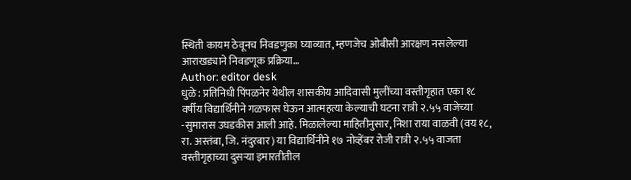स्थिती कायम ठेवूनच निवडणुका घ्याव्यात, म्हणजेच ओबीसी आरक्षण नसलेल्या आराखड्याने निवडणूक प्रक्रिया…
Author: editor desk
धुळे : प्रतिनिधी पिंपळनेर येथील शासकीय आदिवासी मुलींच्या वस्तीगृहात एका १८ वर्षीय विद्यार्थिनीने गळफास घेऊन आत्महत्या केल्याची घटना रात्री २.५५ वाजेच्या -सुमारास उघडकीस आली आहे. मिळालेल्या माहितीनुसार, निशा राया वाळवी (वय १८, रा. अस्तंबा, जि. नंदुरबार) या विद्यार्थिनीने १७ नोव्हेंबर रोजी रात्री २.५५ वाजता वस्तीगृहाच्या दुसऱ्या इमारतीतील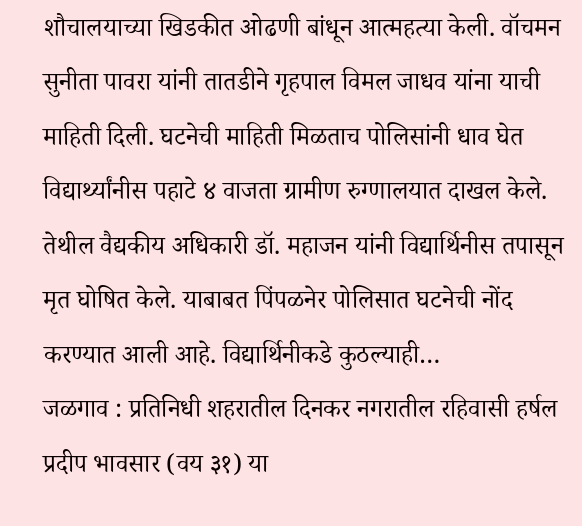शौचालयाच्या खिडकीत ओढणी बांधून आत्महत्या केली. वॉचमन सुनीता पावरा यांनी तातडीने गृहपाल विमल जाधव यांना याची माहिती दिली. घटनेची माहिती मिळताच पोलिसांनी धाव घेत विद्यार्थ्यांनीस पहाटे ४ वाजता ग्रामीण रुग्णालयात दाखल केले. तेथील वैद्यकीय अधिकारी डॉ. महाजन यांनी विद्यार्थिनीस तपासून मृत घोषित केले. याबाबत पिंपळनेर पोलिसात घटनेची नोंद करण्यात आली आहे. विद्यार्थिनीकडे कुठल्याही…
जळगाव : प्रतिनिधी शहरातील दिनकर नगरातील रहिवासी हर्षल प्रदीप भावसार (वय ३१) या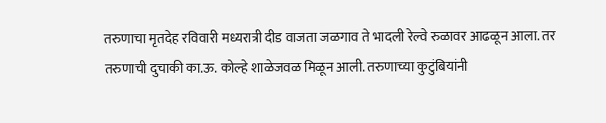तरुणाचा मृतदेह रविवारी मध्यरात्री दीड वाजता जळगाव ते भादली रेल्वे रुळावर आढळून आला. तर तरुणाची दुचाकी का.ऊ. कोल्हे शाळेजवळ मिळून आली. तरुणाच्या कुटुंबियांनी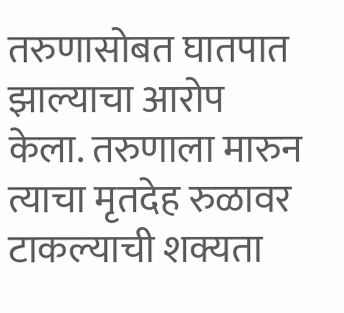तरुणासोबत घातपात झाल्याचा आरोप केला. तरुणाला मारुन त्याचा मृतदेह रुळावर टाकल्याची शक्यता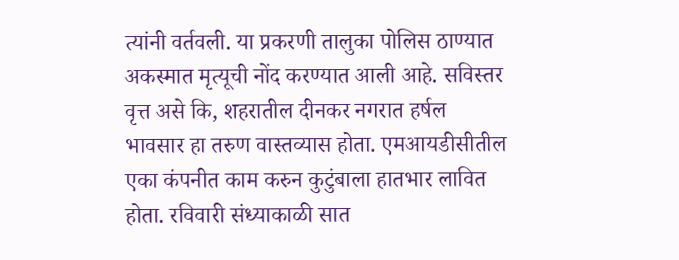त्यांनी वर्तवली. या प्रकरणी तालुका पोलिस ठाण्यात अकस्मात मृत्यूची नोंद करण्यात आली आहे. सविस्तर वृत्त असे कि, शहरातील दीनकर नगरात हर्षल भावसार हा तरुण वास्तव्यास होता. एमआयडीसीतील एका कंपनीत काम करुन कुटुंबाला हातभार लावित होता. रविवारी संध्याकाळी सात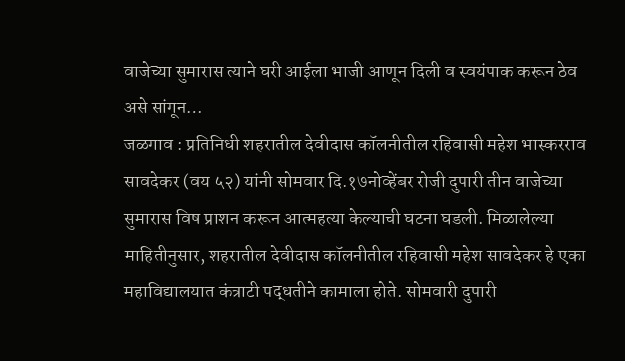वाजेच्या सुमारास त्याने घरी आईला भाजी आणून दिली व स्वयंपाक करून ठेव असे सांगून…
जळगाव : प्रतिनिधी शहरातील देवीदास कॉलनीतील रहिवासी महेश भास्करराव सावदेकर (वय ५२) यांनी सोमवार दि.१७नोव्हेंबर रोजी दुपारी तीन वाजेच्या सुमारास विष प्राशन करून आत्महत्या केल्याची घटना घडली. मिळालेल्या माहितीनुसार, शहरातील देवीदास कॉलनीतील रहिवासी महेश सावदेकर हे एका महाविद्यालयात कंत्राटी पद्धतीने कामाला होते. सोमवारी दुपारी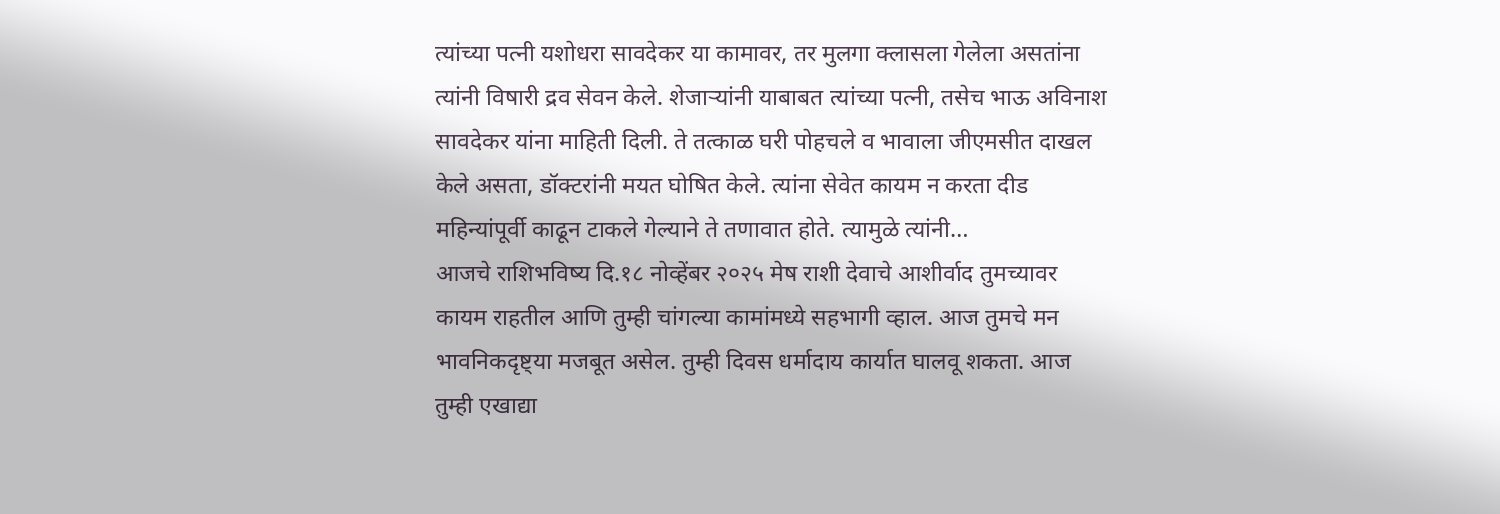त्यांच्या पत्नी यशोधरा सावदेकर या कामावर, तर मुलगा क्लासला गेलेला असतांना त्यांनी विषारी द्रव सेवन केले. शेजाऱ्यांनी याबाबत त्यांच्या पत्नी, तसेच भाऊ अविनाश सावदेकर यांना माहिती दिली. ते तत्काळ घरी पोहचले व भावाला जीएमसीत दाखल केले असता, डॉक्टरांनी मयत घोषित केले. त्यांना सेवेत कायम न करता दीड महिन्यांपूर्वी काढून टाकले गेल्याने ते तणावात होते. त्यामुळे त्यांनी…
आजचे राशिभविष्य दि.१८ नोव्हेंबर २०२५ मेष राशी देवाचे आशीर्वाद तुमच्यावर कायम राहतील आणि तुम्ही चांगल्या कामांमध्ये सहभागी व्हाल. आज तुमचे मन भावनिकदृष्ट्या मजबूत असेल. तुम्ही दिवस धर्मादाय कार्यात घालवू शकता. आज तुम्ही एखाद्या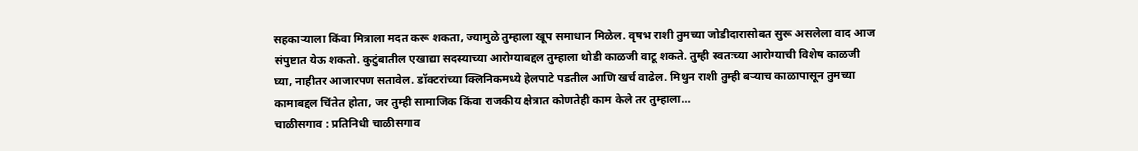सहकाऱ्याला किंवा मित्राला मदत करू शकता, ज्यामुळे तुम्हाला खूप समाधान मिळेल. वृषभ राशी तुमच्या जोडीदारासोबत सुरू असलेला वाद आज संपुष्टात येऊ शकतो. कुटुंबातील एखाद्या सदस्याच्या आरोग्याबद्दल तुम्हाला थोडी काळजी वाटू शकते. तुम्ही स्वतःच्या आरोग्याची विशेष काळजी घ्या, नाहीतर आजारपण सतावेल. डॉक्टरांच्या क्लिनिकमध्ये हेलपाटे पडतील आणि खर्च वाढेल. मिथुन राशी तुम्ही बऱ्याच काळापासून तुमच्या कामाबद्दल चिंतेत होता, जर तुम्ही सामाजिक किंवा राजकीय क्षेत्रात कोणतेही काम केले तर तुम्हाला…
चाळीसगाव : प्रतिनिधी चाळीसगाव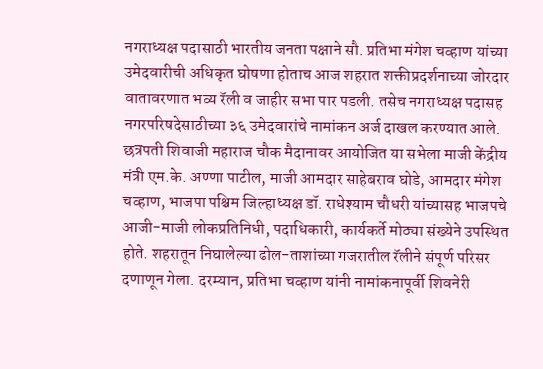नगराध्यक्ष पदासाठी भारतीय जनता पक्षाने सौ. प्रतिभा मंगेश चव्हाण यांच्या उमेदवारीची अधिकृत घोषणा होताच आज शहरात शक्तीप्रदर्शनाच्या जोरदार वातावरणात भव्य रॅली व जाहीर सभा पार पडली. तसेच नगराध्यक्ष पदासह नगरपरिषदेसाठीच्या ३६ उमेदवारांचे नामांकन अर्ज दाखल करण्यात आले. छत्रपती शिवाजी महाराज चौक मैदानावर आयोजित या सभेला माजी केंद्रीय मंत्री एम.के. अण्णा पाटील, माजी आमदार साहेबराव घोडे, आमदार मंगेश चव्हाण, भाजपा पश्चिम जिल्हाध्यक्ष डॉ. राधेश्याम चौधरी यांच्यासह भाजपचे आजी-माजी लोकप्रतिनिधी, पदाधिकारी, कार्यकर्ते मोठ्या संख्येने उपस्थित होते. शहरातून निघालेल्या ढोल-ताशांच्या गजरातील रॅलीने संपूर्ण परिसर दणाणून गेला. दरम्यान, प्रतिभा चव्हाण यांनी नामांकनापूर्वी शिवनेरी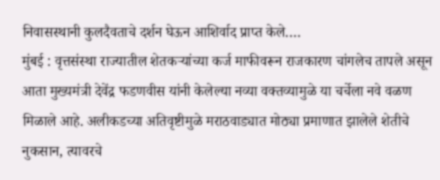निवासस्थानी कुलदैवताचे दर्शन घेऊन आशिर्वाद प्राप्त केले.…
मुंबई : वृत्तसंस्था राज्यातील शेतकऱ्यांच्या कर्ज माफीवरून राजकारण चांगलेच तापले असून आता मुख्यमंत्री देवेंद्र फडणवीस यांनी केलेल्या नव्या वक्तव्यामुळे या चर्चेला नवे वळण मिळाले आहे. अलीकडच्या अतिवृष्टीमुळे मराठवाड्यात मोठ्या प्रमाणात झालेले शेतीचे नुकसान, त्यावरचे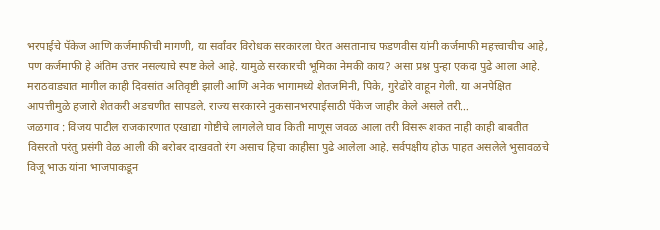भरपाईचे पॅकेज आणि कर्जमाफीची मागणी, या सर्वांवर विरोधक सरकारला घेरत असतानाच फडणवीस यांनी कर्जमाफी महत्त्वाचीच आहे, पण कर्जमाफी हे अंतिम उत्तर नसल्याचे स्पष्ट केले आहे. यामुळे सरकारची भूमिका नेमकी काय? असा प्रश्न पुन्हा एकदा पुढे आला आहे. मराठवाड्यात मागील काही दिवसांत अतिवृष्टी झाली आणि अनेक भागामध्ये शेतजमिनी, पिके, गुरेढोरे वाहून गेली. या अनपेक्षित आपत्तीमुळे हजारो शेतकरी अडचणीत सापडले. राज्य सरकारने नुकसानभरपाईसाठी पॅकेज जाहीर केले असले तरी…
जळगाव : विजय पाटील राजकारणात एखाद्या गोष्टीचे लागलेले घाव किती माणूस जवळ आला तरी विसरू शकत नाही काही बाबतीत विसरतो परंतु प्रसंगी वेळ आली की बरोबर दाखवतो रंग असाच हिचा काहीसा पुढे आलेला आहे. सर्वपक्षीय होऊ पाहत असलेले भुसावळचे विजू भाऊ यांना भाजपाकडून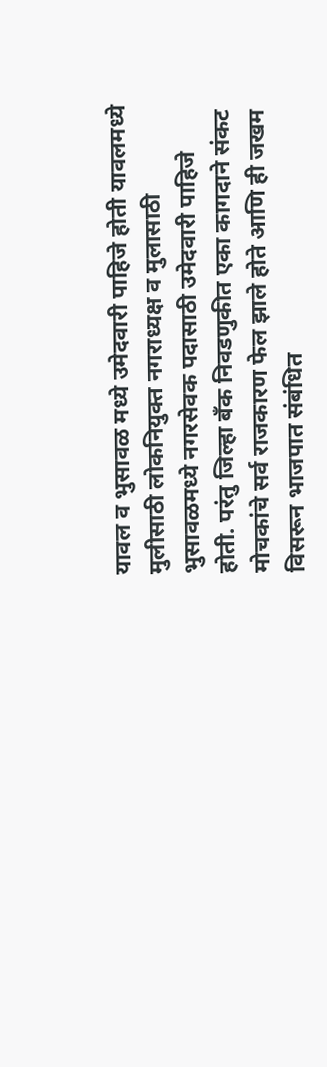यावल व भुसावळ मध्ये उमेदवारी पाहिजे होती यावलमध्ये मुलीसाठी लोकनियुक्त नगराध्यक्ष व मुलासाठी भुसावळमध्ये नगरसेवक पदासाठी उमेदवारी पाहिजे होती. परंतु जिल्हा बँक निवडणुकीत एका कागदाने संकट मोचकांचे सर्व राजकारण फेल झाले होते आणि ही जखम विसरून भाजपात संबंधित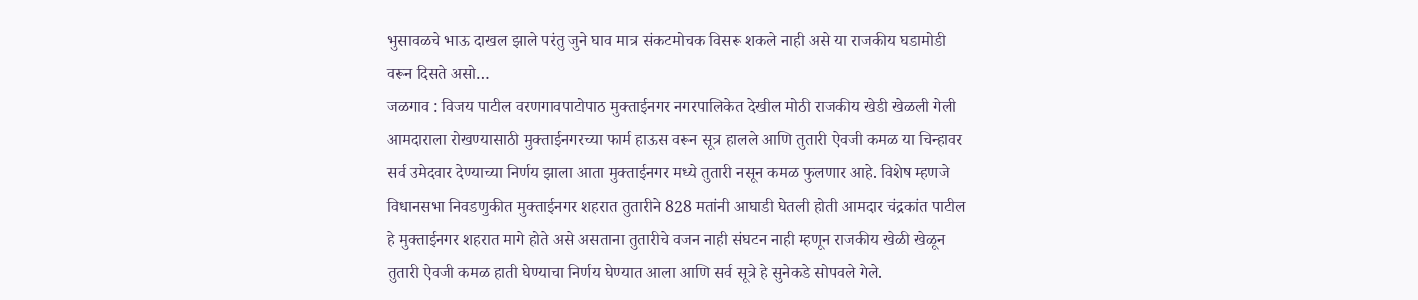भुसावळचे भाऊ दाखल झाले परंतु जुने घाव मात्र संकटमोचक विसरू शकले नाही असे या राजकीय घडामोडी वरून दिसते असो…
जळगाव : विजय पाटील वरणगावपाटोपाठ मुक्ताईनगर नगरपालिकेत देखील मोठी राजकीय खेडी खेळली गेली आमदाराला रोखण्यासाठी मुक्ताईनगरच्या फार्म हाऊस वरून सूत्र हालले आणि तुतारी ऐवजी कमळ या चिन्हावर सर्व उमेदवार देण्याच्या निर्णय झाला आता मुक्ताईनगर मध्ये तुतारी नसून कमळ फुलणार आहे. विशेष म्हणजे विधानसभा निवडणुकीत मुक्ताईनगर शहरात तुतारीने 828 मतांनी आघाडी घेतली होती आमदार चंद्रकांत पाटील हे मुक्ताईनगर शहरात मागे होते असे असताना तुतारीचे वजन नाही संघटन नाही म्हणून राजकीय खेळी खेळून तुतारी ऐवजी कमळ हाती घेण्याचा निर्णय घेण्यात आला आणि सर्व सूत्रे हे सुनेकडे सोपवले गेले.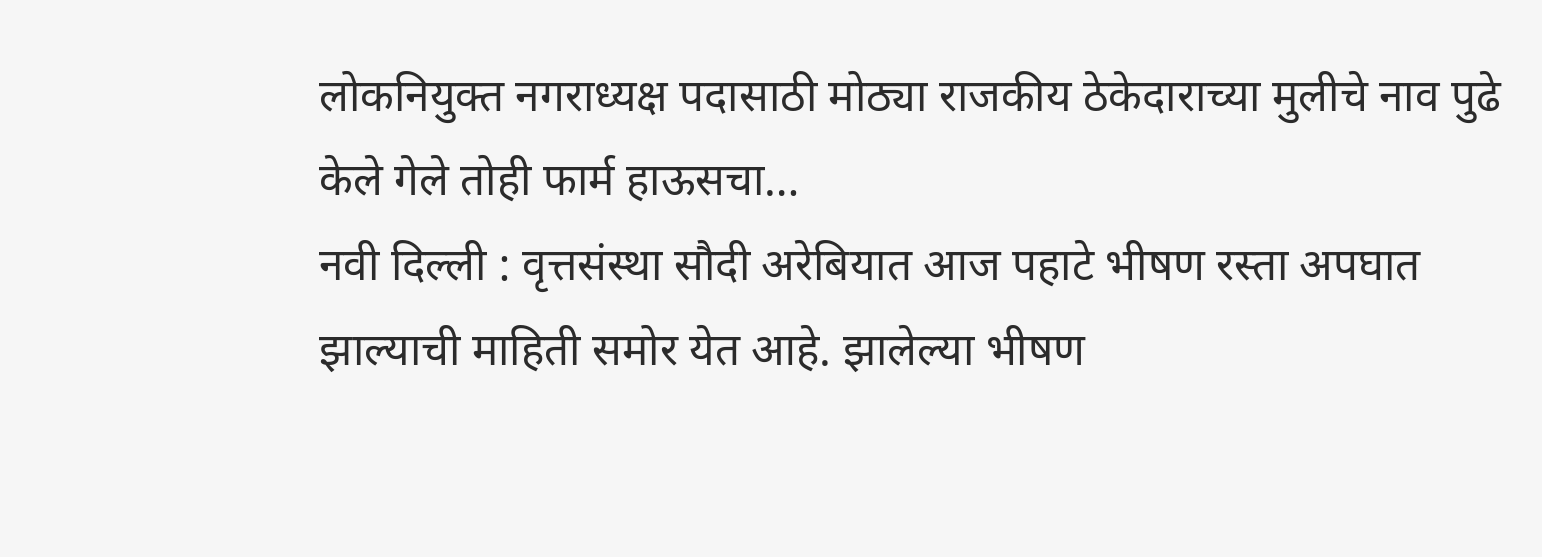लोकनियुक्त नगराध्यक्ष पदासाठी मोठ्या राजकीय ठेकेदाराच्या मुलीचे नाव पुढे केले गेले तोही फार्म हाऊसचा…
नवी दिल्ली : वृत्तसंस्था सौदी अरेबियात आज पहाटे भीषण रस्ता अपघात झाल्याची माहिती समोर येत आहे. झालेल्या भीषण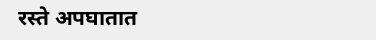रस्ते अपघातात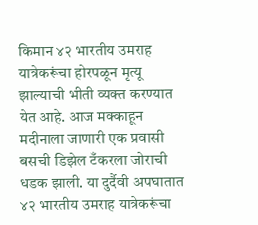किमान ४२ भारतीय उमराह यात्रेकरूंचा होरपळून मृत्यू झाल्याची भीती व्यक्त करण्यात येत आहे. आज मक्काहून मदीनाला जाणारी एक प्रवासी बसची डिझेल टँकरला जोराची धडक झाली. या दुर्दैवी अपघातात ४२ भारतीय उमराह यात्रेकरूंचा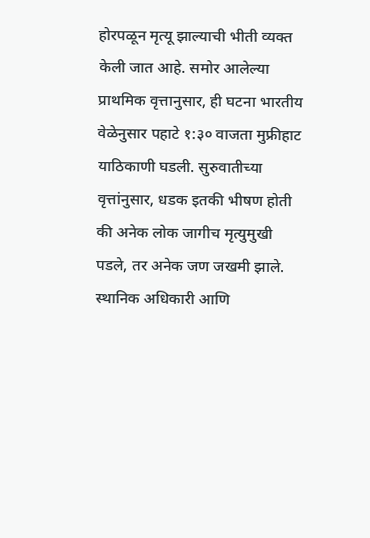होरपळून मृत्यू झाल्याची भीती व्यक्त केली जात आहे. समोर आलेल्या प्राथमिक वृत्तानुसार, ही घटना भारतीय वेळेनुसार पहाटे १:३० वाजता मुफ्रीहाट याठिकाणी घडली. सुरुवातीच्या वृत्तांनुसार, धडक इतकी भीषण होती की अनेक लोक जागीच मृत्युमुखी पडले, तर अनेक जण जखमी झाले. स्थानिक अधिकारी आणि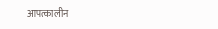आपत्कालीन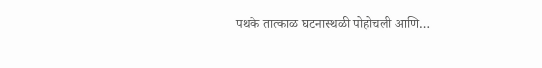पथके तात्काळ घटनास्थळी पोहोचली आणि…